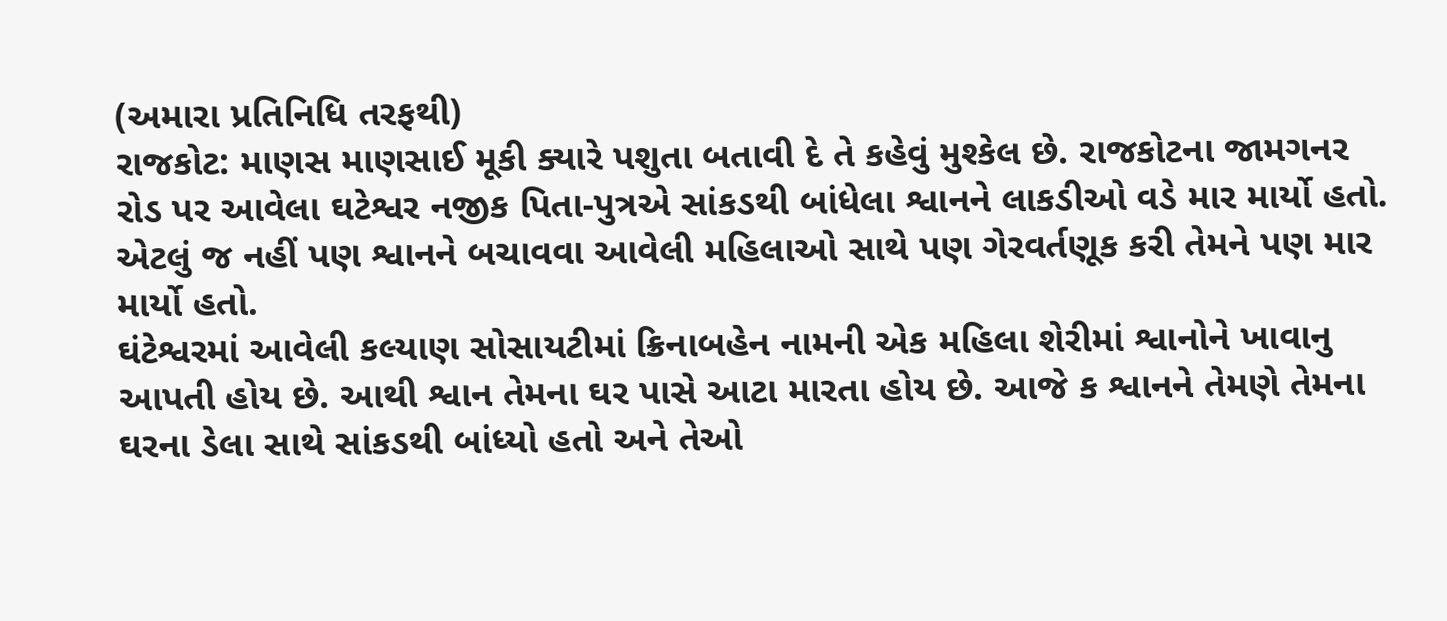(અમારા પ્રતિનિધિ તરફથી)
રાજકોટ: માણસ માણસાઈ મૂકી ક્યારે પશુતા બતાવી દે તે કહેવું મુશ્કેલ છે. રાજકોટના જામગનર રોડ પર આવેલા ઘટેશ્વર નજીક પિતા-પુત્રએ સાંકડથી બાંધેલા શ્વાનને લાકડીઓ વડે માર માર્યો હતો. એટલું જ નહીં પણ શ્વાનને બચાવવા આવેલી મહિલાઓ સાથે પણ ગેરવર્તણૂક કરી તેમને પણ માર માર્યો હતો.
ઘંટેશ્વરમાં આવેલી કલ્યાણ સોસાયટીમાં ક્રિનાબહેન નામની એક મહિલા શેરીમાં શ્વાનોને ખાવાનુ આપતી હોય છે. આથી શ્વાન તેમના ઘર પાસે આટા મારતા હોય છે. આજે ક શ્વાનને તેમણે તેમના ઘરના ડેલા સાથે સાંકડથી બાંધ્યો હતો અને તેઓ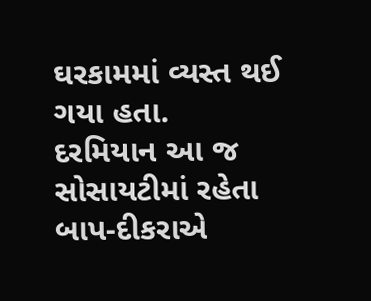ઘરકામમાં વ્યસ્ત થઈ ગયા હતા.
દરમિયાન આ જ સોસાયટીમાં રહેતા બાપ-દીકરાએ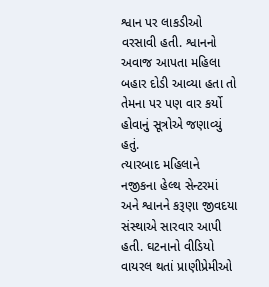શ્વાન પર લાકડીઓ વરસાવી હતી. શ્વાનનો અવાજ આપતા મહિલા બહાર દોડી આવ્યા હતા તો તેમના પર પણ વાર કર્યો હોવાનું સૂત્રોએ જણાવ્યું હતું.
ત્યારબાદ મહિલાને નજીકના હેલ્થ સેન્ટરમાં અને શ્વાનને કરૂણા જીવદયા સંસ્થાએ સારવાર આપી હતી. ઘટનાનો વીડિયો વાયરલ થતાં પ્રાણીપ્રેમીઓ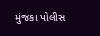મુંજકા પોલીસ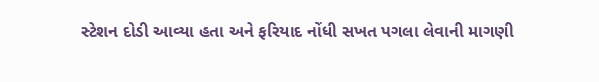સ્ટેશન દોડી આવ્યા હતા અને ફરિયાદ નોંધી સખત પગલા લેવાની માગણી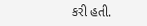કરી હતી.